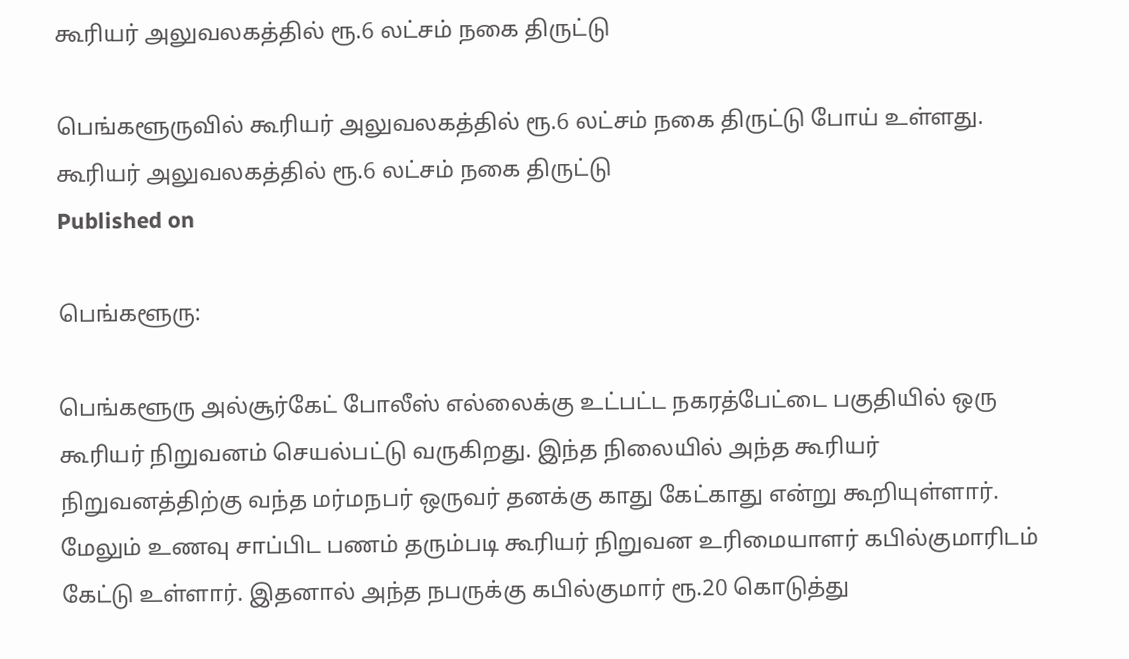கூரியர் அலுவலகத்தில் ரூ.6 லட்சம் நகை திருட்டு

பெங்களூருவில் கூரியர் அலுவலகத்தில் ரூ.6 லட்சம் நகை திருட்டு போய் உள்ளது.
கூரியர் அலுவலகத்தில் ரூ.6 லட்சம் நகை திருட்டு
Published on

பெங்களூரு:

பெங்களூரு அல்சூர்கேட் போலீஸ் எல்லைக்கு உட்பட்ட நகரத்பேட்டை பகுதியில் ஒரு கூரியர் நிறுவனம் செயல்பட்டு வருகிறது. இந்த நிலையில் அந்த கூரியர் நிறுவனத்திற்கு வந்த மர்மநபர் ஒருவர் தனக்கு காது கேட்காது என்று கூறியுள்ளார். மேலும் உணவு சாப்பிட பணம் தரும்படி கூரியர் நிறுவன உரிமையாளர் கபில்குமாரிடம் கேட்டு உள்ளார். இதனால் அந்த நபருக்கு கபில்குமார் ரூ.20 கொடுத்து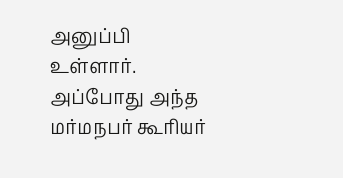அனுப்பி உள்ளார். அப்போது அந்த மர்மநபர் கூரியர்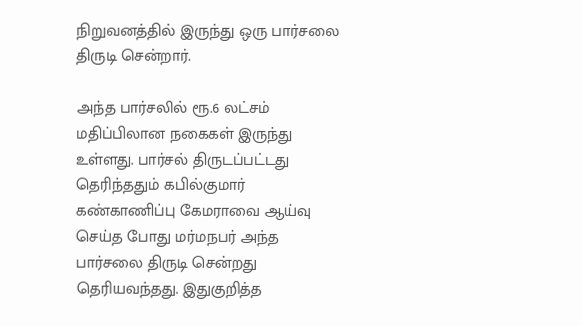நிறுவனத்தில் இருந்து ஒரு பார்சலை திருடி சென்றார்.

அந்த பார்சலில் ரூ.6 லட்சம் மதிப்பிலான நகைகள் இருந்து உள்ளது. பார்சல் திருடப்பட்டது தெரிந்ததும் கபில்குமார் கண்காணிப்பு கேமராவை ஆய்வு செய்த போது மர்மநபர் அந்த பார்சலை திருடி சென்றது தெரியவந்தது. இதுகுறித்த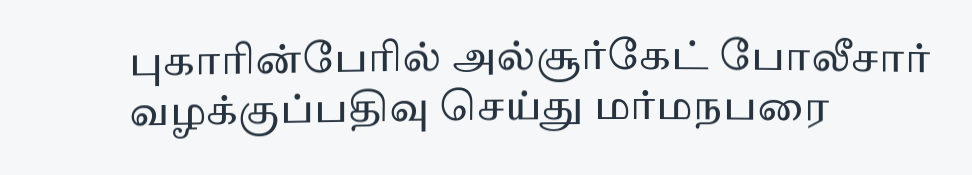புகாரின்பேரில் அல்சூர்கேட் போலீசார் வழக்குப்பதிவு செய்து மர்மநபரை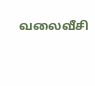வலைவீசி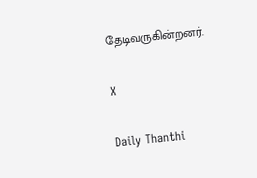தேடிவருகின்றனர்.

X

Daily Thanthi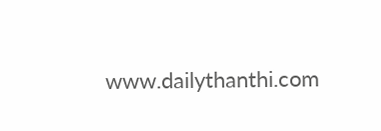www.dailythanthi.com